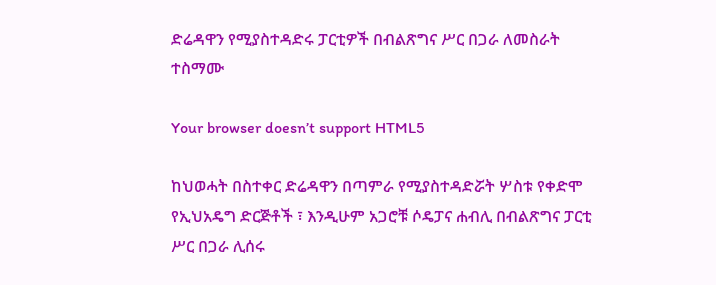ድሬዳዋን የሚያስተዳድሩ ፓርቲዎች በብልጽግና ሥር በጋራ ለመስራት ተስማሙ

Your browser doesn’t support HTML5

ከህወሓት በስተቀር ድሬዳዋን በጣምራ የሚያስተዳድሯት ሦስቱ የቀድሞ የኢህአዴግ ድርጅቶች ፣ እንዲሁም አጋሮቹ ሶዴፓና ሐብሊ በብልጽግና ፓርቲ ሥር በጋራ ሊሰሩ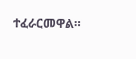ተፈራርመዋል።